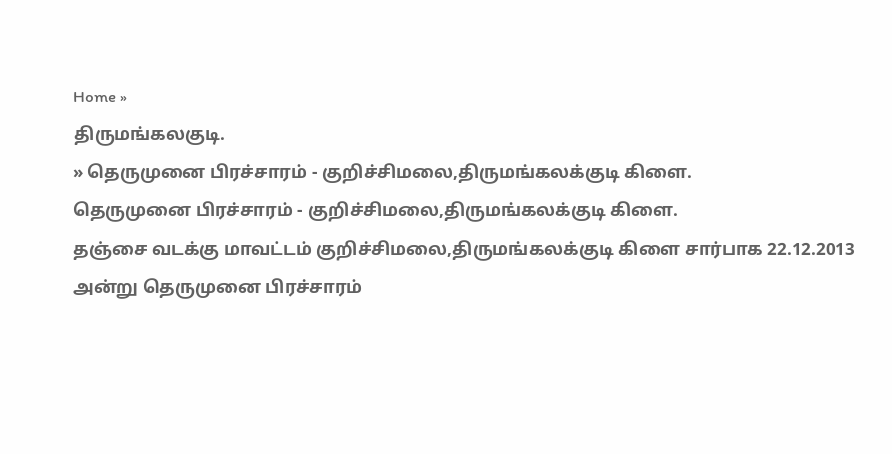Home »
திருமங்கலகுடி.
» தெருமுனை பிரச்சாரம் - குறிச்சிமலை,திருமங்கலக்குடி கிளை.
தெருமுனை பிரச்சாரம் - குறிச்சிமலை,திருமங்கலக்குடி கிளை.
தஞ்சை வடக்கு மாவட்டம் குறிச்சிமலை,திருமங்கலக்குடி கிளை சார்பாக 22.12.2013 அன்று தெருமுனை பிரச்சாரம்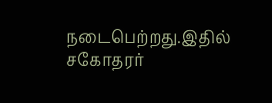நடைபெற்றது.இதில் சகோதரர்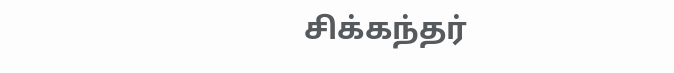சிக்கந்தர்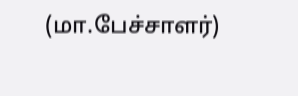(மா.பேச்சாளர்)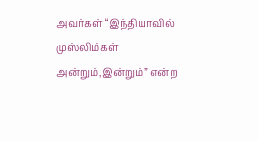அவர்கள் “இந்தியாவில் முஸ்லிம்கள் அன்றும்,இன்றும்” என்ற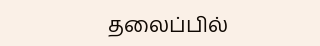தலைப்பில்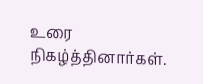உரை நிகழ்த்தினார்கள்.